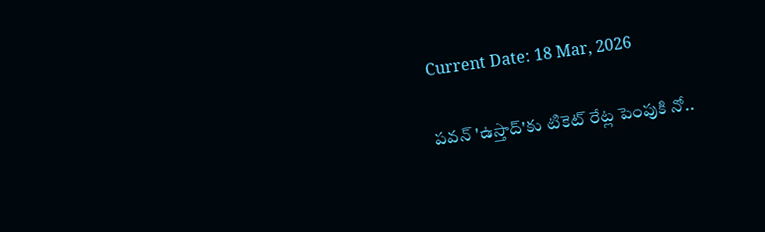Current Date: 18 Mar, 2026

పవన్‌ 'ఉస్తాద్'కు టికెట్ రేట్ల పెంపుకి నో..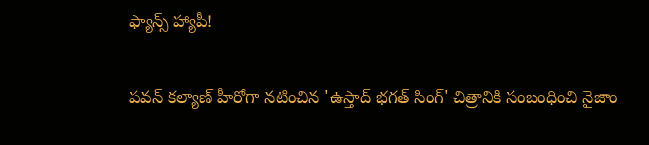ఫ్యాన్స్ హ్యాపీ!

పవన్ కల్యాణ్ హీరోగా నటించిన 'ఉస్తాద్ భగత్ సింగ్' చిత్రానికి సంబంధించి నైజాం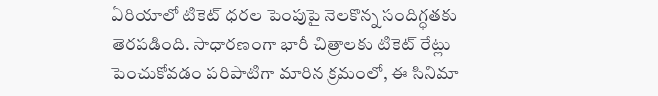ఏరియాలో టికెట్ ధరల పెంపుపై నెలకొన్న సందిగ్ధతకు తెరపడింది. సాధారణంగా భారీ చిత్రాలకు టికెట్ రేట్లు పెంచుకోవడం పరిపాటిగా మారిన క్రమంలో, ఈ సినిమా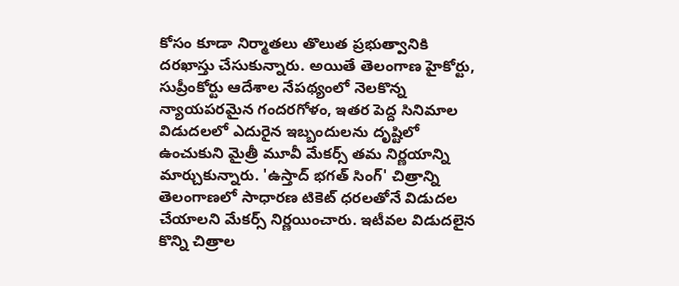కోసం కూడా నిర్మాతలు తొలుత ప్రభుత్వానికి దరఖాస్తు చేసుకున్నారు. అయితే తెలంగాణ హైకోర్టు, సుప్రీంకోర్టు ఆదేశాల నేపథ్యంలో నెలకొన్న న్యాయపరమైన గందరగోళం, ఇతర పెద్ద సినిమాల విడుదలలో ఎదురైన ఇబ్బందులను దృష్టిలో ఉంచుకుని మైత్రీ మూవీ మేకర్స్ తమ నిర్ణయాన్ని మార్చుకున్నారు. 'ఉస్తాద్ భగత్ సింగ్' చిత్రాన్ని తెలంగాణలో సాధారణ టికెట్ ధరలతోనే విడుదల చేయాలని మేకర్స్ నిర్ణయించారు. ఇటీవల విడుదలైన కొన్ని చిత్రాల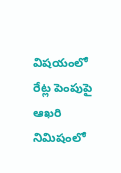విషయంలో రేట్ల పెంపుపై ఆఖరి నిమిషంలో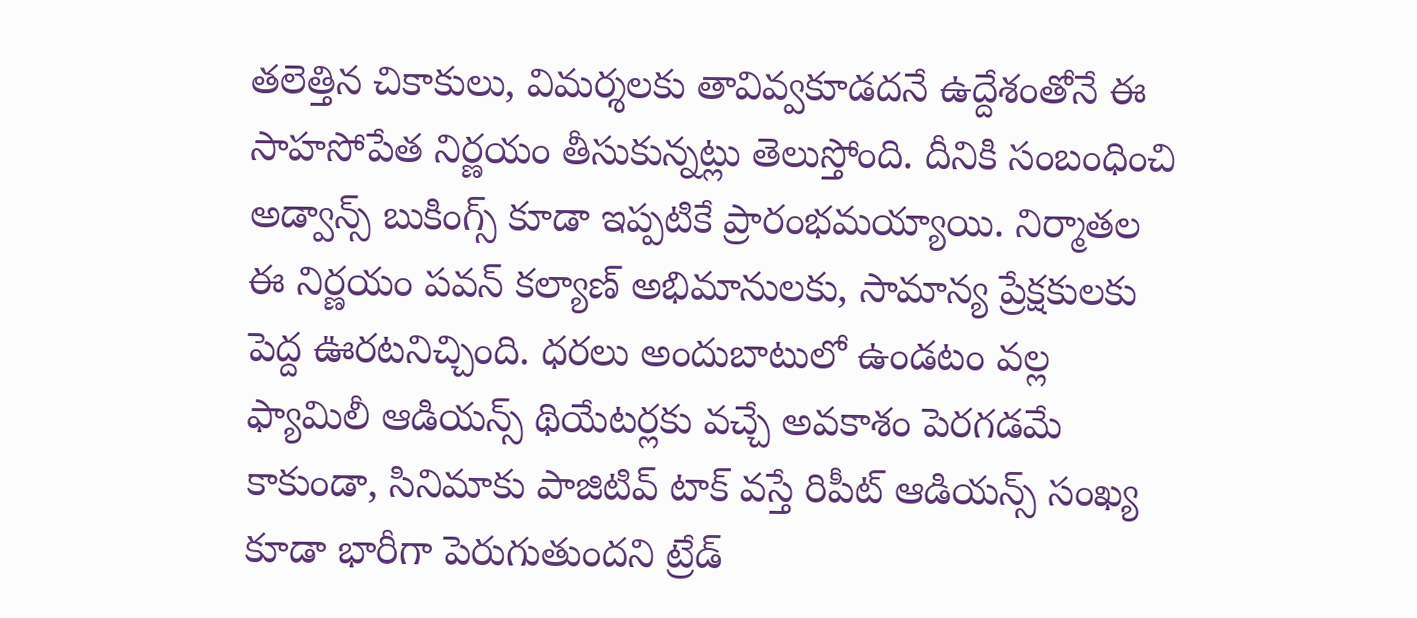తలెత్తిన చికాకులు, విమర్శలకు తావివ్వకూడదనే ఉద్దేశంతోనే ఈ సాహసోపేత నిర్ణయం తీసుకున్నట్లు తెలుస్తోంది. దీనికి సంబంధించి అడ్వాన్స్ బుకింగ్స్ కూడా ఇప్పటికే ప్రారంభమయ్యాయి. నిర్మాతల ఈ నిర్ణయం పవన్ కల్యాణ్ అభిమానులకు, సామాన్య ప్రేక్షకులకు పెద్ద ఊరటనిచ్చింది. ధరలు అందుబాటులో ఉండటం వల్ల ఫ్యామిలీ ఆడియన్స్ థియేటర్లకు వచ్చే అవకాశం పెరగడమే కాకుండా, సినిమాకు పాజిటివ్ టాక్ వస్తే రిపీట్ ఆడియన్స్ సంఖ్య కూడా భారీగా పెరుగుతుందని ట్రేడ్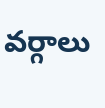వర్గాలు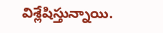విశ్లేషిస్తున్నాయి.